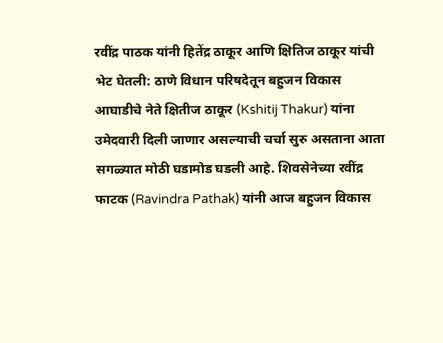रवींद्र पाठक यांनी हितेंद्र ठाकूर आणि क्षितिज ठाकूर यांची भेट घेतली: ठाणे विधान परिषदेतून बहुजन विकास आघाडीचे नेते क्षितीज ठाकूर (Kshitij Thakur) यांना उमेदवारी दिली जाणार असल्याची चर्चा सुरु असताना आता सगळ्यात मोठी घडामोड घडली आहे. शिवसेनेच्या रवींद्र फाटक (Ravindra Pathak) यांनी आज बहुजन विकास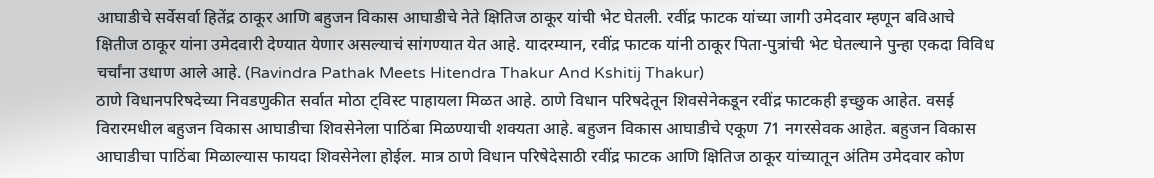आघाडीचे सर्वेसर्वा हितेंद्र ठाकूर आणि बहुजन विकास आघाडीचे नेते क्षितिज ठाकूर यांची भेट घेतली. रवींद्र फाटक यांच्या जागी उमेदवार म्हणून बविआचे क्षितीज ठाकूर यांना उमेदवारी देण्यात येणार असल्याचं सांगण्यात येत आहे. यादरम्यान, रवींद्र फाटक यांनी ठाकूर पिता-पुत्रांची भेट घेतल्याने पुन्हा एकदा विविध चर्चांना उधाण आले आहे. (Ravindra Pathak Meets Hitendra Thakur And Kshitij Thakur)
ठाणे विधानपरिषदेच्या निवडणुकीत सर्वात मोठा ट्विस्ट पाहायला मिळत आहे. ठाणे विधान परिषदेतून शिवसेनेकडून रवींद्र फाटकही इच्छुक आहेत. वसई विरारमधील बहुजन विकास आघाडीचा शिवसेनेला पाठिंबा मिळण्याची शक्यता आहे. बहुजन विकास आघाडीचे एकूण 71 नगरसेवक आहेत. बहुजन विकास आघाडीचा पाठिंबा मिळाल्यास फायदा शिवसेनेला होईल. मात्र ठाणे विधान परिषेदेसाठी रवींद्र फाटक आणि क्षितिज ठाकूर यांच्यातून अंतिम उमेदवार कोण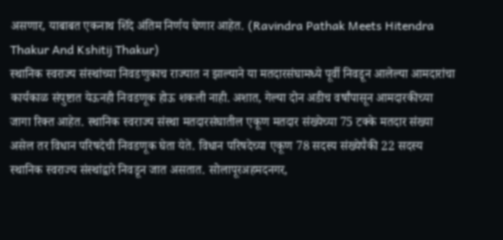असणार, याबाबत एकनाथ शिंदे अंतिम निर्णय घेणार आहेत. (Ravindra Pathak Meets Hitendra Thakur And Kshitij Thakur)
स्थानिक स्वराज्य संस्थांच्या निवडणुकाच राज्यात न झाल्याने या मतदारसंघामध्ये पूर्वी निवडून आलेल्या आमदारांचा कार्यकाळ संपुष्टात येऊनही निवडणूक होऊ शकली नाही. अशात, गेल्या दोन अडीच वर्षांपासून आमदारकीच्या जागा रिक्त आहेत. स्थानिक स्वराज्य संस्था मतदारसंघातील एकूण मतदार संख्येच्या 75 टक्के मतदार संख्या असेल तर विधान परिषदेची निवडणूक घेता येते. विधान परिषदेच्या एकूण 78 सदस्य संख्येपैकी 22 सदस्य स्थानिक स्वराज्य संस्थांद्वारे निवडून जात असतात. सोलापूरअहमदनगर,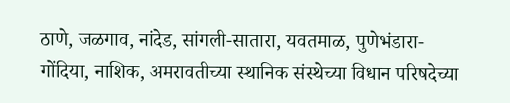ठाणे, जळगाव, नांदेड, सांगली-सातारा, यवतमाळ, पुणेभंडारा-गोंदिया, नाशिक, अमरावतीच्या स्थानिक संस्थेच्या विधान परिषदेच्या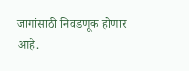जागांसाठी निवडणूक होणार आहे.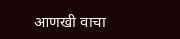आणखी वाचा